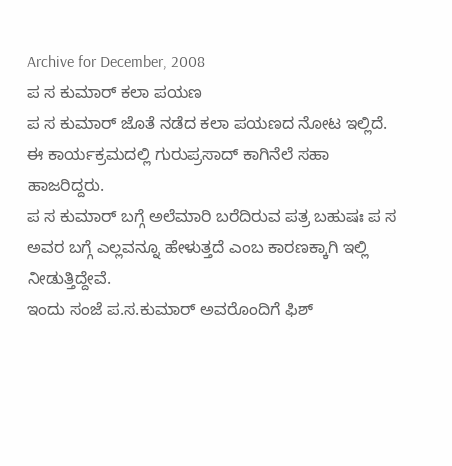Archive for December, 2008
ಪ ಸ ಕುಮಾರ್ ಕಲಾ ಪಯಣ
ಪ ಸ ಕುಮಾರ್ ಜೊತೆ ನಡೆದ ಕಲಾ ಪಯಣದ ನೋಟ ಇಲ್ಲಿದೆ.
ಈ ಕಾರ್ಯಕ್ರಮದಲ್ಲಿ ಗುರುಪ್ರಸಾದ್ ಕಾಗಿನೆಲೆ ಸಹಾ ಹಾಜರಿದ್ದರು.
ಪ ಸ ಕುಮಾರ್ ಬಗ್ಗೆ ಅಲೆಮಾರಿ ಬರೆದಿರುವ ಪತ್ರ ಬಹುಷಃ ಪ ಸ ಅವರ ಬಗ್ಗೆ ಎಲ್ಲವನ್ನೂ ಹೇಳುತ್ತದೆ ಎಂಬ ಕಾರಣಕ್ಕಾಗಿ ಇಲ್ಲಿ ನೀಡುತ್ತಿದ್ದೇವೆ.
ಇಂದು ಸಂಜೆ ಪ.ಸ.ಕುಮಾರ್ ಅವರೊಂದಿಗೆ ಫಿಶ್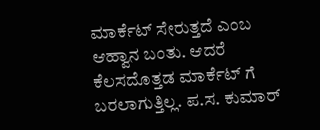ಮಾರ್ಕೆಟ್ ಸೇರುತ್ತದೆ ಎಂಬ ಆಹ್ವಾನ ಬಂತು. ಆದರೆ ಕೆಲಸದೊತ್ತಡ ಮಾರ್ಕೆಟ್ ಗೆ ಬರಲಾಗುತ್ತಿಲ್ಲ. ಪ.ಸ. ಕುಮಾರ್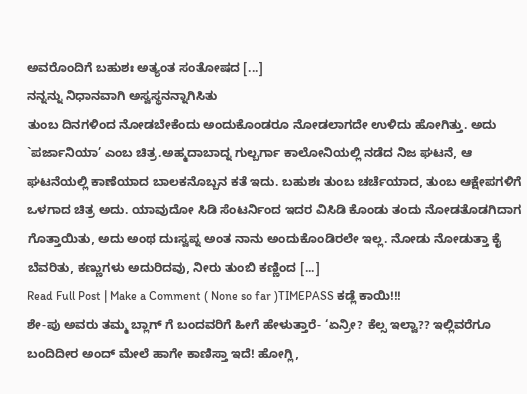ಅವರೊಂದಿಗೆ ಬಹುಶಃ ಅತ್ಯಂತ ಸಂತೋಷದ [...]
ನನ್ನನ್ನು ನಿಧಾನವಾಗಿ ಅಸ್ವಸ್ಥನನ್ನಾಗಿಸಿತು
ತುಂಬ ದಿನಗಳಿಂದ ನೋಡಬೇಕೆಂದು ಅಂದುಕೊಂಡರೂ ನೋಡಲಾಗದೇ ಉಳಿದು ಹೋಗಿತ್ತು. ಅದು `ಪರ್ಜಾನಿಯಾ’ ಎಂಬ ಚಿತ್ರ.ಅಹ್ಮದಾಬಾದ್ನ ಗುಲ್ಬರ್ಗಾ ಕಾಲೋನಿಯಲ್ಲಿ ನಡೆದ ನಿಜ ಘಟನೆ, ಆ ಘಟನೆಯಲ್ಲಿ ಕಾಣೆಯಾದ ಬಾಲಕನೊಬ್ಬನ ಕತೆ ಇದು. ಬಹುಶಃ ತುಂಬ ಚರ್ಚೆಯಾದ, ತುಂಬ ಆಕ್ಷೇಪಗಳಿಗೆ ಒಳಗಾದ ಚಿತ್ರ ಅದು. ಯಾವುದೋ ಸಿಡಿ ಸೆಂಟರ್ನಿಂದ ಇದರ ವಿಸಿಡಿ ಕೊಂಡು ತಂದು ನೋಡತೊಡಗಿದಾಗ ಗೊತ್ತಾಯಿತು, ಅದು ಅಂಥ ದುಃಸ್ವಪ್ನ ಅಂತ ನಾನು ಅಂದುಕೊಂಡಿರಲೇ ಇಲ್ಲ. ನೋಡು ನೋಡುತ್ತಾ ಕೈ ಬೆವರಿತು, ಕಣ್ಣುಗಳು ಅದುರಿದವು, ನೀರು ತುಂಬಿ ಕಣ್ಣಿಂದ [...]
Read Full Post | Make a Comment ( None so far )TIMEPASS ಕಡ್ಲೆ ಕಾಯಿ!!!
ಶೇ-ಪು ಅವರು ತಮ್ಮ ಬ್ಲಾಗ್ ಗೆ ಬಂದವರಿಗೆ ಹೀಗೆ ಹೇಳುತ್ತಾರೆ- ‘ಏನ್ರೀ? ಕೆಲ್ಸ ಇಲ್ವಾ?? ಇಲ್ಲಿವರೆಗೂ ಬಂದಿದೀರ ಅಂದ್ ಮೇಲೆ ಹಾಗೇ ಕಾಣಿಸ್ತಾ ಇದೆ! ಹೋಗ್ಲಿ,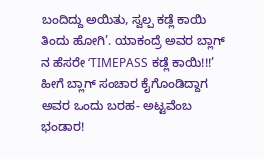ಬಂದಿದ್ದು ಅಯಿತು, ಸ್ವಲ್ಪ ಕಡ್ಲೆ ಕಾಯಿ ತಿಂದು ಹೋಗಿ’. ಯಾಕಂದ್ರೆ ಅವರ ಬ್ಲಾಗ್ ನ ಹೆಸರೇ ‘TIMEPASS ಕಡ್ಲೆ ಕಾಯಿ!!!’
ಹೀಗೆ ಬ್ಲಾಗ್ ಸಂಚಾರ ಕೈಗೊಂಡಿದ್ದಾಗ ಅವರ ಒಂದು ಬರಹ- ಅಟ್ಟವೆಂಬ ಭಂಡಾರ!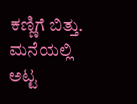ಕಣ್ಣಿಗೆ ಬಿತ್ತು. ಮನೆಯಲ್ಲಿ ಅಟ್ಟ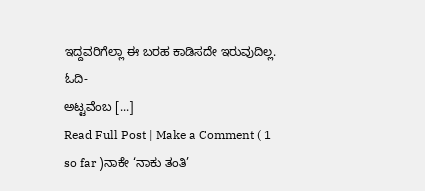ಇದ್ದವರಿಗೆಲ್ಲಾ ಈ ಬರಹ ಕಾಡಿಸದೇ ಇರುವುದಿಲ್ಲ. ಓದಿ-
ಅಟ್ಟವೆಂಬ [...]
Read Full Post | Make a Comment ( 1 so far )ನಾಕೇ ‘ನಾಕು ತಂತಿ’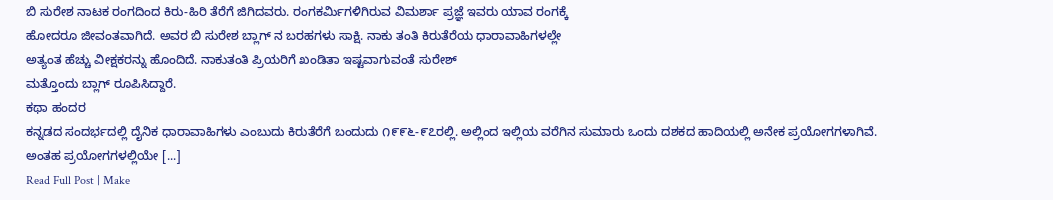ಬಿ ಸುರೇಶ ನಾಟಕ ರಂಗದಿಂದ ಕಿರು-ಹಿರಿ ತೆರೆಗೆ ಜಿಗಿದವರು. ರಂಗಕರ್ಮಿಗಳಿಗಿರುವ ವಿಮರ್ಶಾ ಪ್ರಜ್ಞೆ ಇವರು ಯಾವ ರಂಗಕ್ಕೆ
ಹೋದರೂ ಜೀವಂತವಾಗಿದೆ. ಅವರ ಬಿ ಸುರೇಶ ಬ್ಲಾಗ್ ನ ಬರಹಗಳು ಸಾಕ್ಷಿ. ನಾಕು ತಂತಿ ಕಿರುತೆರೆಯ ಧಾರಾವಾಹಿಗಳಲ್ಲೇ
ಅತ್ಯಂತ ಹೆಚ್ಚು ವೀಕ್ಷಕರನ್ನು ಹೊಂದಿದೆ. ನಾಕುತಂತಿ ಪ್ರಿಯರಿಗೆ ಖಂಡಿತಾ ಇಷ್ಟವಾಗುವಂತೆ ಸುರೇಶ್
ಮತ್ತೊಂದು ಬ್ಲಾಗ್ ರೂಪಿಸಿದ್ದಾರೆ.
ಕಥಾ ಹಂದರ
ಕನ್ನಡದ ಸಂದರ್ಭದಲ್ಲಿ ದೈನಿಕ ಧಾರಾವಾಹಿಗಳು ಎಂಬುದು ಕಿರುತೆರೆಗೆ ಬಂದುದು ೧೯೯೬-೯೭ರಲ್ಲಿ. ಅಲ್ಲಿಂದ ಇಲ್ಲಿಯ ವರೆಗಿನ ಸುಮಾರು ಒಂದು ದಶಕದ ಹಾದಿಯಲ್ಲಿ ಅನೇಕ ಪ್ರಯೋಗಗಳಾಗಿವೆ. ಅಂತಹ ಪ್ರಯೋಗಗಳಲ್ಲಿಯೇ [...]
Read Full Post | Make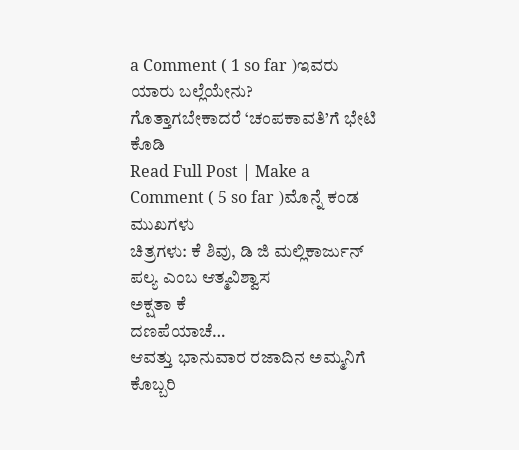a Comment ( 1 so far )ಇವರು ಯಾರು ಬಲ್ಲೆಯೇನು?
ಗೊತ್ತಾಗಬೇಕಾದರೆ ‘ಚಂಪಕಾವತಿ’ಗೆ ಭೇಟಿ ಕೊಡಿ
Read Full Post | Make a Comment ( 5 so far )ಮೊನ್ನೆ ಕಂಡ ಮುಖಗಳು
ಚಿತ್ರಗಳು: ಕೆ ಶಿವು, ಡಿ ಜಿ ಮಲ್ಲಿಕಾರ್ಜುನ್
ಪಲ್ಯ ಎಂಬ ಆತ್ಮವಿಶ್ವಾಸ
ಅಕ್ಷತಾ ಕೆ
ದಣಪೆಯಾಚೆ…
ಆವತ್ತು ಭಾನುವಾರ ರಜಾದಿನ ಅಮ್ಮನಿಗೆ ಕೊಬ್ಬರಿ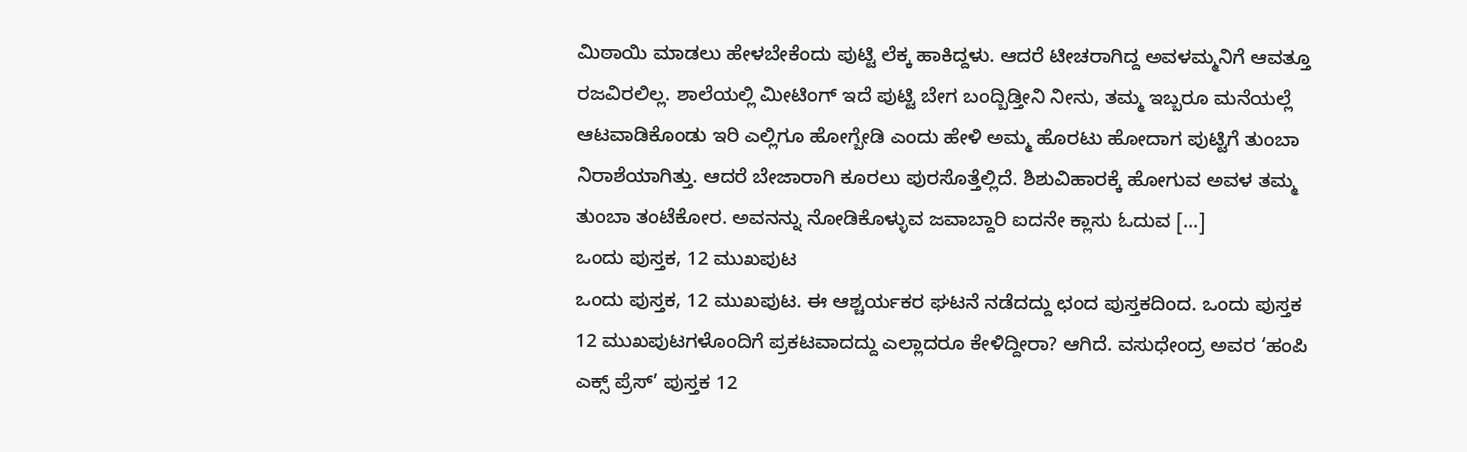ಮಿಠಾಯಿ ಮಾಡಲು ಹೇಳಬೇಕೆಂದು ಪುಟ್ಟಿ ಲೆಕ್ಕ ಹಾಕಿದ್ದಳು. ಆದರೆ ಟೀಚರಾಗಿದ್ದ ಅವಳಮ್ಮನಿಗೆ ಆವತ್ತೂ ರಜವಿರಲಿಲ್ಲ. ಶಾಲೆಯಲ್ಲಿ ಮೀಟಿಂಗ್ ಇದೆ ಪುಟ್ಟಿ ಬೇಗ ಬಂದ್ಬಿಡ್ತೀನಿ ನೀನು, ತಮ್ಮ ಇಬ್ಬರೂ ಮನೆಯಲ್ಲೆ ಆಟವಾಡಿಕೊಂಡು ಇರಿ ಎಲ್ಲಿಗೂ ಹೋಗ್ಬೇಡಿ ಎಂದು ಹೇಳಿ ಅಮ್ಮ ಹೊರಟು ಹೋದಾಗ ಪುಟ್ಟಿಗೆ ತುಂಬಾ ನಿರಾಶೆಯಾಗಿತ್ತು. ಆದರೆ ಬೇಜಾರಾಗಿ ಕೂರಲು ಪುರಸೊತ್ತೆಲ್ಲಿದೆ. ಶಿಶುವಿಹಾರಕ್ಕೆ ಹೋಗುವ ಅವಳ ತಮ್ಮ ತುಂಬಾ ತಂಟೆಕೋರ. ಅವನನ್ನು ನೋಡಿಕೊಳ್ಳುವ ಜವಾಬ್ದಾರಿ ಐದನೇ ಕ್ಲಾಸು ಓದುವ [...]
ಒಂದು ಪುಸ್ತಕ, 12 ಮುಖಪುಟ
ಒಂದು ಪುಸ್ತಕ, 12 ಮುಖಪುಟ. ಈ ಆಶ್ಚರ್ಯಕರ ಘಟನೆ ನಡೆದದ್ದು ಛಂದ ಪುಸ್ತಕದಿಂದ. ಒಂದು ಪುಸ್ತಕ 12 ಮುಖಪುಟಗಳೊಂದಿಗೆ ಪ್ರಕಟವಾದದ್ದು ಎಲ್ಲಾದರೂ ಕೇಳಿದ್ದೀರಾ? ಆಗಿದೆ. ವಸುಧೇಂದ್ರ ಅವರ ‘ಹಂಪಿ ಎಕ್ಸ್ ಪ್ರೆಸ್’ ಪುಸ್ತಕ 12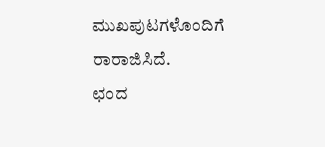ಮುಖಪುಟಗಳೊಂದಿಗೆ ರಾರಾಜಿಸಿದೆ.
ಛಂದ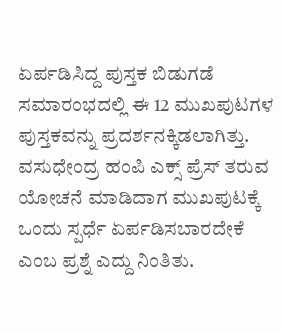ಏರ್ಪಡಿಸಿದ್ದ ಪುಸ್ತಕ ಬಿಡುಗಡೆ ಸಮಾರಂಭದಲ್ಲಿ ಈ 12 ಮುಖಪುಟಗಳ ಪುಸ್ತಕವನ್ನು ಪ್ರದರ್ಶನಕ್ಕಿಡಲಾಗಿತ್ತು. ವಸುಧೇಂದ್ರ ಹಂಪಿ ಎಕ್ಸ್ ಪ್ರೆಸ್ ತರುವ ಯೋಚನೆ ಮಾಡಿದಾಗ ಮುಖಪುಟಕ್ಕೆ ಒಂದು ಸ್ಪರ್ಧೆ ಏರ್ಪಡಿಸಬಾರದೇಕೆ ಎಂಬ ಪ್ರಶ್ನೆ ಎದ್ದು ನಿಂತಿತು.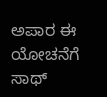ಅಪಾರ ಈ ಯೋಚನೆಗೆ ಸಾಥ್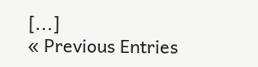[...]
« Previous Entries